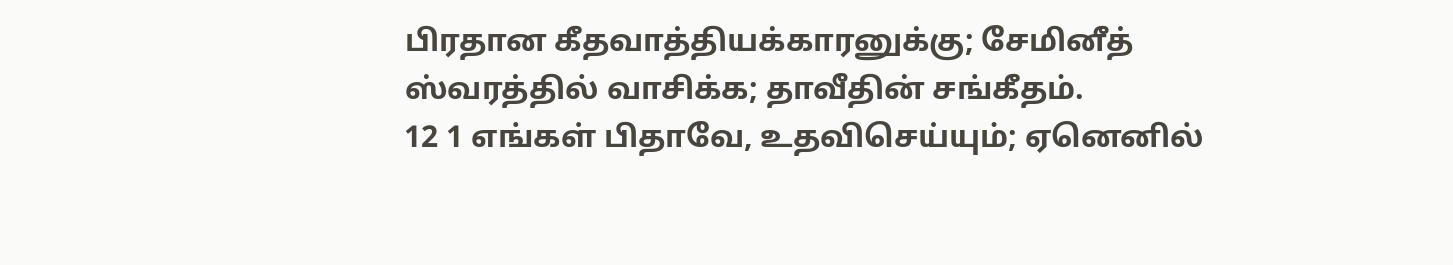பிரதான கீதவாத்தியக்காரனுக்கு; சேமினீத் ஸ்வரத்தில் வாசிக்க; தாவீதின் சங்கீதம்.
12 1 எங்கள் பிதாவே, உதவிசெய்யும்; ஏனெனில்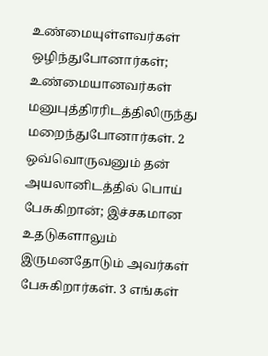உண்மையுள்ளவர்கள் ஒழிந்துபோனார்கள்; உண்மையானவர்கள் மனுபுத்திரரிடத்திலிருந்து மறைந்துபோனார்கள். 2 ஒவ்வொருவனும் தன் அயலானிடத்தில் பொய் பேசுகிறான்; இச்சகமான உதடுகளாலும் இருமனதோடும் அவர்கள் பேசுகிறார்கள். 3 எங்கள்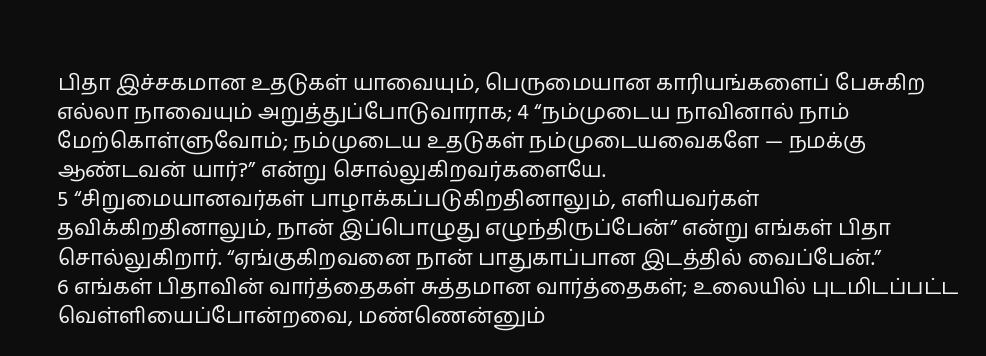பிதா இச்சகமான உதடுகள் யாவையும், பெருமையான காரியங்களைப் பேசுகிற எல்லா நாவையும் அறுத்துப்போடுவாராக; 4 “நம்முடைய நாவினால் நாம் மேற்கொள்ளுவோம்; நம்முடைய உதடுகள் நம்முடையவைகளே — நமக்கு ஆண்டவன் யார்?” என்று சொல்லுகிறவர்களையே.
5 “சிறுமையானவர்கள் பாழாக்கப்படுகிறதினாலும், எளியவர்கள் தவிக்கிறதினாலும், நான் இப்பொழுது எழுந்திருப்பேன்” என்று எங்கள் பிதா சொல்லுகிறார். “ஏங்குகிறவனை நான் பாதுகாப்பான இடத்தில் வைப்பேன்.”
6 எங்கள் பிதாவின் வார்த்தைகள் சுத்தமான வார்த்தைகள்; உலையில் புடமிடப்பட்ட வெள்ளியைப்போன்றவை, மண்ணென்னும்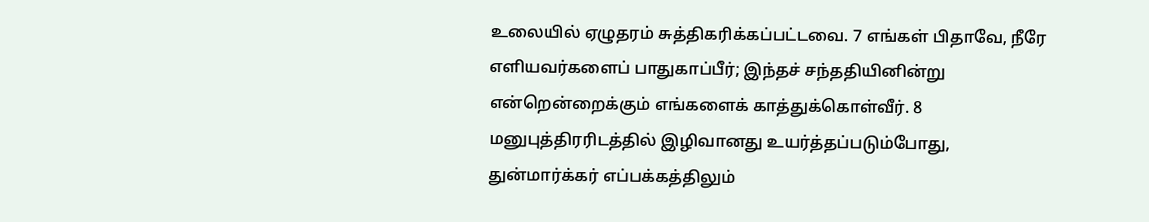உலையில் ஏழுதரம் சுத்திகரிக்கப்பட்டவை. 7 எங்கள் பிதாவே, நீரே எளியவர்களைப் பாதுகாப்பீர்; இந்தச் சந்ததியினின்று என்றென்றைக்கும் எங்களைக் காத்துக்கொள்வீர். 8 மனுபுத்திரரிடத்தில் இழிவானது உயர்த்தப்படும்போது, துன்மார்க்கர் எப்பக்கத்திலும்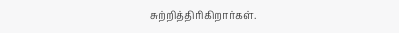சுற்றித்திரிகிறார்கள்.